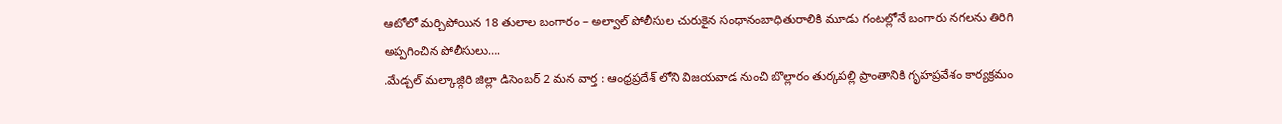ఆటోలో మర్చిపోయిన 18 తులాల బంగారం – అల్వాల్ పోలీసుల చురుకైన సంధానంబాధితురాలికి మూడు గంటల్లోనే బంగారు నగలను తిరిగి అప్పగించిన పోలీసులు….
.మేడ్చల్ మల్కాజ్గిరి జిల్లా డిసెంబర్ 2 మన వార్త : ఆంధ్రప్రదేశ్ లోని విజయవాడ నుంచి బొల్లారం తుర్కపల్లి ప్రాంతానికి గృహప్రవేశం కార్యక్రమం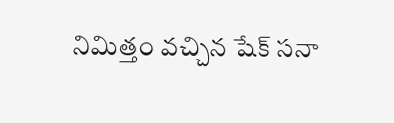నిమిత్తం వచ్చిన షేక్ సనా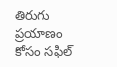తిరుగు ప్రయాణం కోసం సఫిల్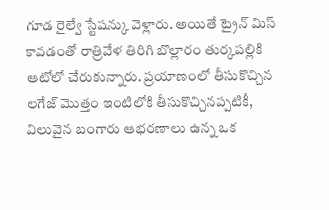గూడ రైల్వే స్టేషన్కు వెళ్లారు. అయితే ట్రైన్ మిస్ కావడంతో రాత్రివేళ తిరిగి బొల్లారం తుర్కపల్లికి ఆటోలో చేరుకున్నారు. ప్రయాణంలో తీసుకొచ్చిన లగేజ్ మొత్తం ఇంటిలోకి తీసుకొచ్చినప్పటికీ, విలువైన బంగారు ఆభరణాలు ఉన్న ఒక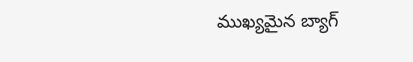ముఖ్యమైన బ్యాగ్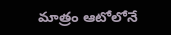మాత్రం ఆటోలోనే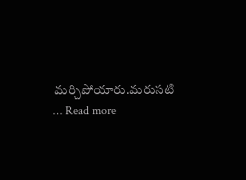మర్చిపోయారు.మరుసటి … Read more